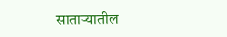साताऱ्यातील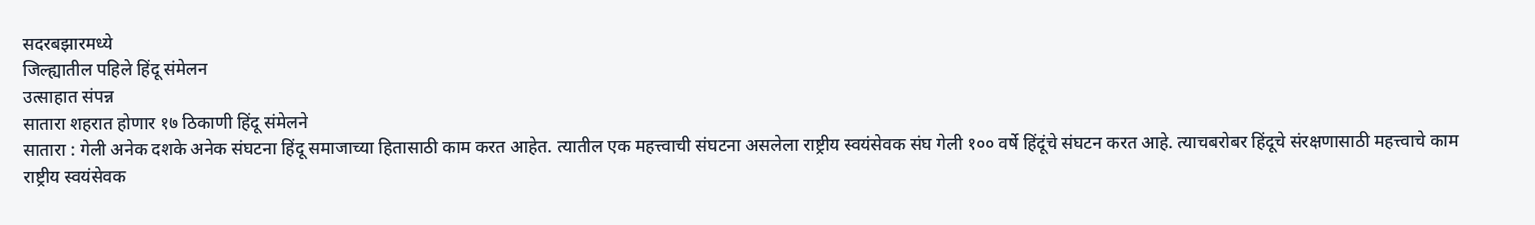सदरबझारमध्ये
जिल्ह्यातील पहिले हिंदू संमेलन
उत्साहात संपन्न
सातारा शहरात होणार १७ ठिकाणी हिंदू संमेलने
सातारा : गेली अनेक दशके अनेक संघटना हिंदू समाजाच्या हितासाठी काम करत आहेत. त्यातील एक महत्त्वाची संघटना असलेला राष्ट्रीय स्वयंसेवक संघ गेली १०० वर्षे हिंदूंचे संघटन करत आहे. त्याचबरोबर हिंदूचे संरक्षणासाठी महत्त्वाचे काम राष्ट्रीय स्वयंसेवक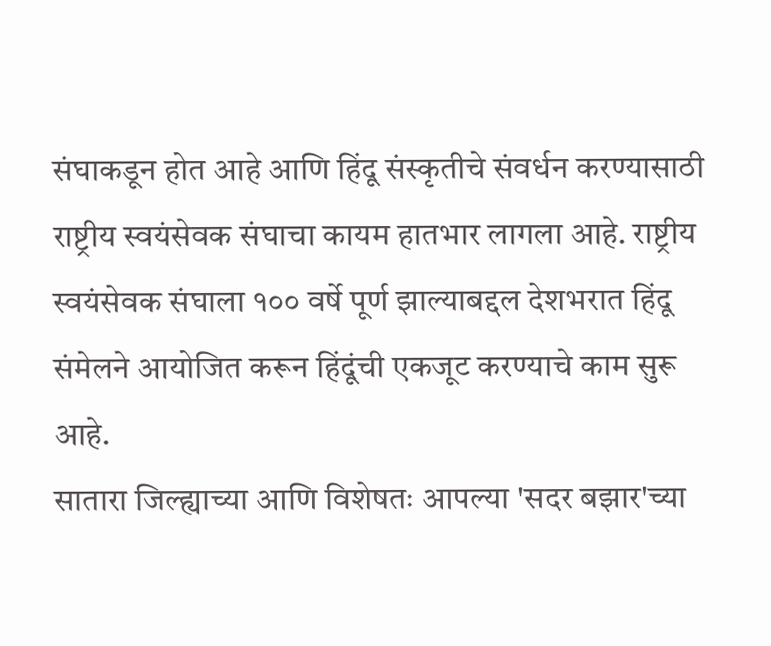संघाकडून होत आहे आणि हिंदू संस्कृतीचे संवर्धन करण्यासाठी राष्ट्रीय स्वयंसेवक संघाचा कायम हातभार लागला आहे. राष्ट्रीय स्वयंसेवक संघाला १०० वर्षे पूर्ण झाल्याबद्दल देशभरात हिंदू संमेलने आयोजित करून हिंदूंची एकजूट करण्याचे काम सुरू आहे.
सातारा जिल्ह्याच्या आणि विशेषतः आपल्या 'सदर बझार'च्या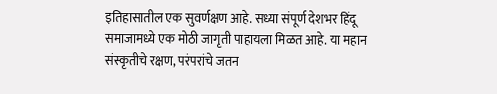इतिहासातील एक सुवर्णक्षण आहे. सध्या संपूर्ण देशभर हिंदू समाजामध्ये एक मोठी जागृती पाहायला मिळत आहे. या महान संस्कृतीचे रक्षण, परंपरांचे जतन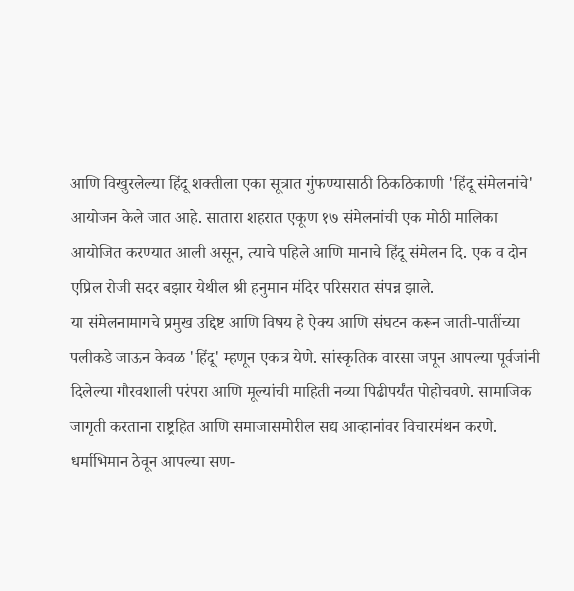आणि विखुरलेल्या हिंदू शक्तीला एका सूत्रात गुंफण्यासाठी ठिकठिकाणी 'हिंदू संमेलनांचे' आयोजन केले जात आहे. सातारा शहरात एकूण १७ संमेलनांची एक मोठी मालिका आयोजित करण्यात आली असून, त्याचे पहिले आणि मानाचे हिंदू संमेलन दि. एक व दोन एप्रिल रोजी सदर बझार येथील श्री हनुमान मंदिर परिसरात संपन्न झाले.
या संमेलनामागचे प्रमुख उद्दिष्ट आणि विषय हे ऐक्य आणि संघटन करून जाती-पातींच्या पलीकडे जाऊन केवळ 'हिंदू' म्हणून एकत्र येणे. सांस्कृतिक वारसा जपून आपल्या पूर्वजांनी दिलेल्या गौरवशाली परंपरा आणि मूल्यांची माहिती नव्या पिढीपर्यंत पोहोचवणे. सामाजिक जागृती करताना राष्ट्रहित आणि समाजासमोरील सद्य आव्हानांवर विचारमंथन करणे. धर्माभिमान ठेवून आपल्या सण-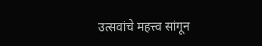उत्सवांचे महत्त्व सांगून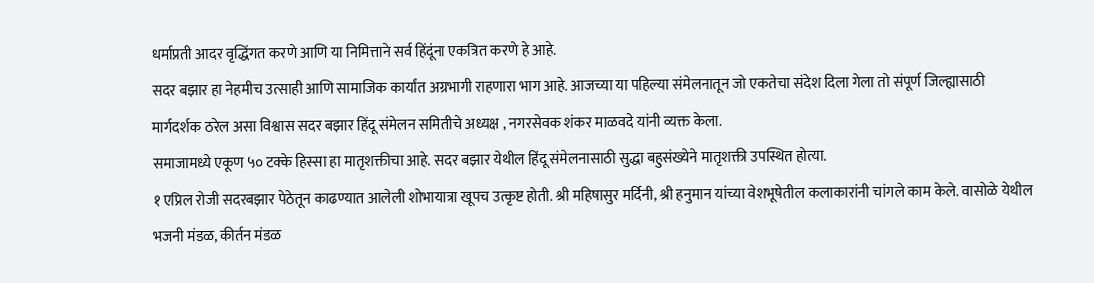धर्माप्रती आदर वृद्धिंगत करणे आणि या निमित्ताने सर्व हिंदूंना एकत्रित करणे हे आहे.
सदर बझार हा नेहमीच उत्साही आणि सामाजिक कार्यांत अग्रभागी राहणारा भाग आहे. आजच्या या पहिल्या संमेलनातून जो एकतेचा संदेश दिला गेला तो संपूर्ण जिल्ह्यासाठी मार्गदर्शक ठरेल असा विश्वास सदर बझार हिंदू संमेलन समितीचे अध्यक्ष , नगरसेवक शंकर माळवदे यांनी व्यक्त केला.
समाजामध्ये एकूण ५० टक्के हिस्सा हा मातृशक्तीचा आहे. सदर बझार येथील हिंदू संमेलनासाठी सुद्धा बहुसंख्येने मातृशक्ती उपस्थित होत्या.
१ एप्रिल रोजी सदरबझार पेठेतून काढण्यात आलेली शोभायात्रा खूपच उत्कृष्ट होती. श्री महिषासुर मर्दिनी, श्री हनुमान यांच्या वेशभूषेतील कलाकारांनी चांगले काम केले. वासोळे येथील भजनी मंडळ, कीर्तन मंडळ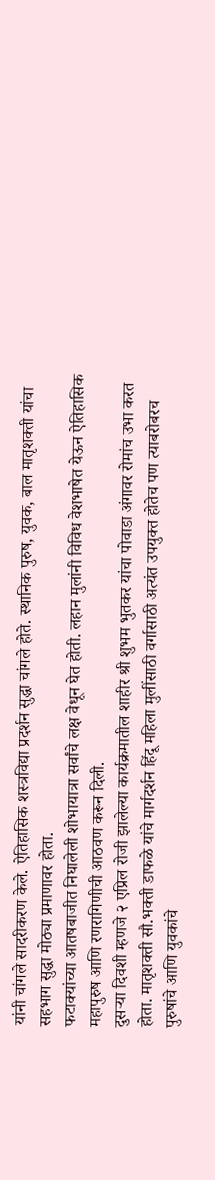यांनी चांगले सादरीकरण केले. ऐतिहासिक शस्त्रविद्या प्रदर्शन सुद्धा चांगले होते. स्थानिक पुरुष, युवक, बाल मातृशक्ती यांचा सहभाग सुद्धा मोठ्या प्रमाणावर होता.
फटाक्यांच्या आतषबाजीत निघालेली शोभायात्रा सर्वांचे लक्ष वेधून घेत होती. लहान मुलांनी विविध वेशभाषेत येऊन ऐतिहासिक महापुरुष आणि रणरागिणीची आठवण करून दिली.
दुसऱ्या दिवशी म्हणजे २ एप्रिल रोजी झालेल्या कार्यक्रमातील शाहीर श्री शुभम भुतकर यांचा पोवाडा अंगावर रोमांच उभा करत होता. मातृशक्ती सौ.भक्ती डाफळे यांचे मार्गदर्शन हिंदू महिला मुलींसाठी वर्गासाठी अत्यंत उपयुक्त होतेच पण त्याबरोबरच पुरुषांचे आणि युवकांचे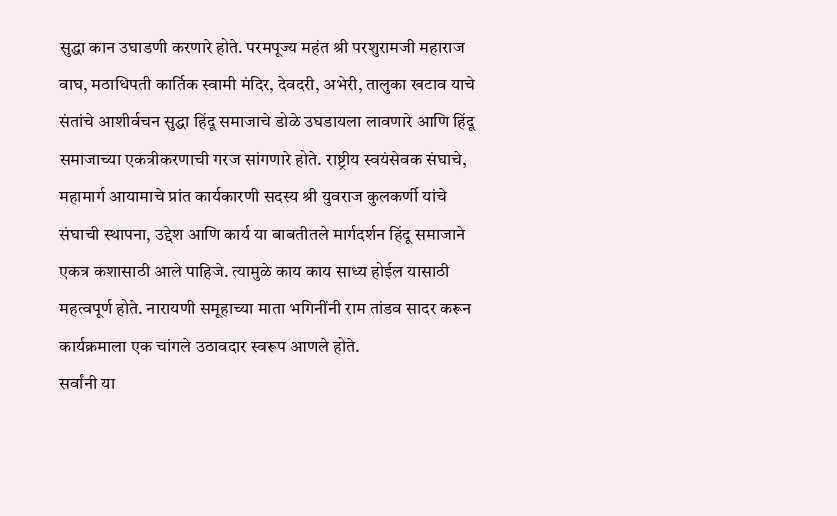सुद्धा कान उघाडणी करणारे होते. परमपूज्य महंत श्री परशुरामजी महाराज वाघ, मठाधिपती कार्तिक स्वामी मंदिर, देवदरी, अभेरी, तालुका खटाव याचे संतांचे आशीर्वचन सुद्धा हिंदू समाजाचे डोळे उघडायला लावणारे आणि हिंदू समाजाच्या एकत्रीकरणाची गरज सांगणारे होते. राष्ट्रीय स्वयंसेवक संघाचे, महामार्ग आयामाचे प्रांत कार्यकारणी सदस्य श्री युवराज कुलकर्णी यांचे संघाची स्थापना, उद्देश आणि कार्य या बाबतीतले मार्गदर्शन हिंदू समाजाने एकत्र कशासाठी आले पाहिजे. त्यामुळे काय काय साध्य होईल यासाठी महत्वपूर्ण होते. नारायणी समूहाच्या माता भगिनींनी राम तांडव सादर करून कार्यक्रमाला एक चांगले उठावदार स्वरूप आणले होते.
सर्वांनी या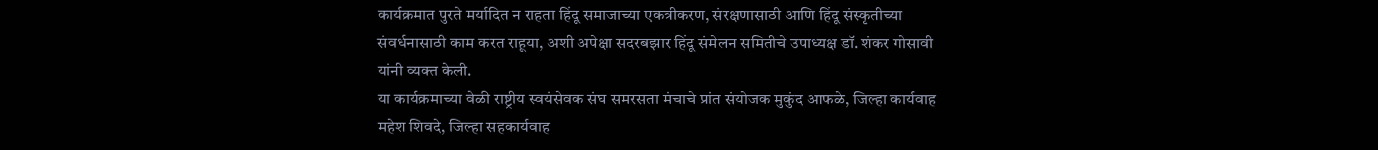कार्यक्रमात पुरते मर्यादित न राहता हिंदू समाजाच्या एकत्रीकरण, संरक्षणासाठी आणि हिंदू संस्कृतीच्या संवर्धनासाठी काम करत राहूया, अशी अपेक्षा सदरबझार हिंदू संमेलन समितीचे उपाध्यक्ष डॉ. शंकर गोसावी यांनी व्यक्त केली.
या कार्यक्रमाच्या वेळी राष्ट्रीय स्वयंसेवक संघ समरसता मंचाचे प्रांत संयोजक मुकुंद आफळे, जिल्हा कार्यवाह महेश शिवदे, जिल्हा सहकार्यवाह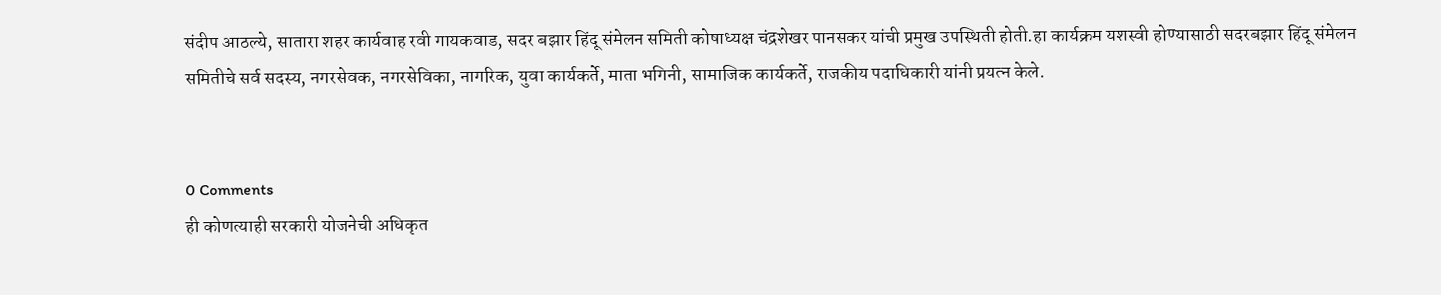संदीप आठल्ये, सातारा शहर कार्यवाह रवी गायकवाड, सदर बझार हिंदू संमेलन समिती कोषाध्यक्ष चंद्रशेखर पानसकर यांची प्रमुख उपस्थिती होती.हा कार्यक्रम यशस्वी होण्यासाठी सदरबझार हिंदू संमेलन समितीचे सर्व सदस्य, नगरसेवक, नगरसेविका, नागरिक, युवा कार्यकर्ते, माता भगिनी, सामाजिक कार्यकर्ते, राजकीय पदाधिकारी यांनी प्रयत्न केले.


0 Comments
ही कोणत्याही सरकारी योजनेची अधिकृत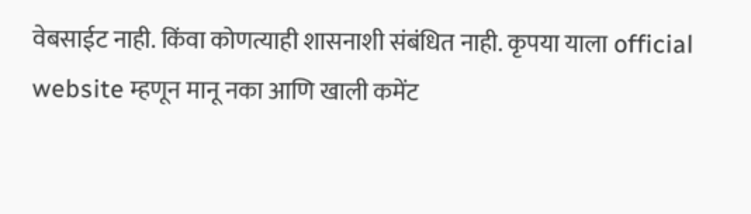वेबसाईट नाही. किंवा कोणत्याही शासनाशी संबंधित नाही. कृपया याला official website म्हणून मानू नका आणि खाली कमेंट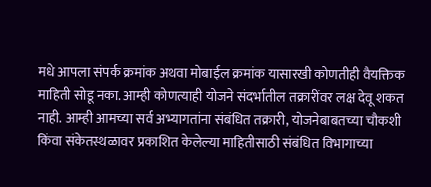मधे आपला संपर्क क्रमांक अथवा मोबाईल क्रमांक यासारखी कोणतीही वैयक्तिक माहिती सोडू नका. आम्ही कोणत्याही योजने संदर्भातील तक्रारींवर लक्ष देवू शकत नाही. आम्ही आमच्या सर्व अभ्यागतांना संबंधित तक्रारी, योजनेबाबतच्या चौकशी किंवा संकेतस्थळावर प्रकाशित केलेल्या माहितीसाठी संबंधित विभागाच्या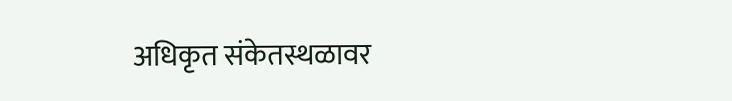अधिकृत संकेतस्थळावर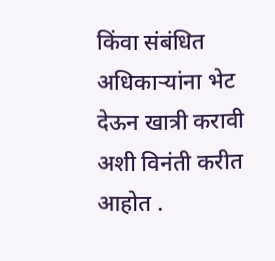किंवा संबंधित अधिकाऱ्यांना भेट देऊन खात्री करावी अशी विनंती करीत आहोत .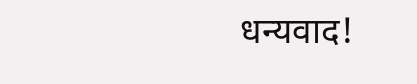धन्यवाद!